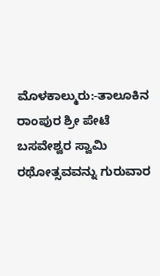ಮೊಳಕಾಲ್ಮುರು:-ತಾಲೂಕಿನ ರಾಂಪುರ ಶ್ರೀ ಪೇಟೆ ಬಸವೇಶ್ವರ ಸ್ವಾಮಿ ರಥೋತ್ಸವವನ್ನು ಗುರುವಾರ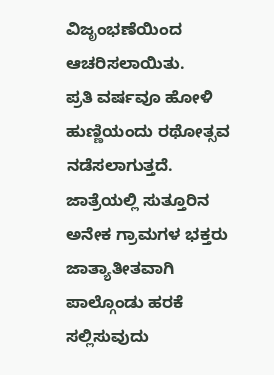ವಿಜೃಂಭಣೆಯಿಂದ ಆಚರಿಸಲಾಯಿತು.
ಪ್ರತಿ ವರ್ಷವೂ ಹೋಳಿ ಹುಣ್ಣಿಯಂದು ರಥೋತ್ಸವ ನಡೆಸಲಾಗುತ್ತದೆ. ಜಾತ್ರೆಯಲ್ಲಿ ಸುತ್ತೂರಿನ ಅನೇಕ ಗ್ರಾಮಗಳ ಭಕ್ತರು ಜಾತ್ಯಾತೀತವಾಗಿ ಪಾಲ್ಗೊಂಡು ಹರಕೆ ಸಲ್ಲಿಸುವುದು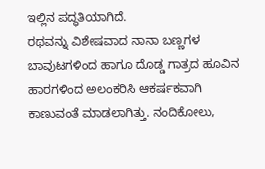ಇಲ್ಲಿನ ಪದ್ಧತಿಯಾಗಿದೆ.
ರಥವನ್ನು ವಿಶೇಷವಾದ ನಾನಾ ಬಣ್ಣಗಳ ಬಾವುಟಗಳಿಂದ ಹಾಗೂ ದೊಡ್ಡ ಗಾತ್ರದ ಹೂವಿನ ಹಾರಗಳಿಂದ ಅಲಂಕರಿಸಿ ಆಕರ್ಷಕವಾಗಿ ಕಾಣುವಂತೆ ಮಾಡಲಾಗಿತ್ತು. ನಂದಿಕೋಲು,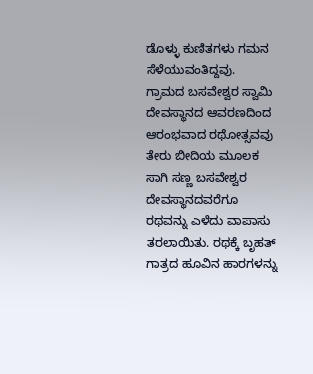ಡೊಳ್ಳು ಕುಣಿತಗಳು ಗಮನ ಸೆಳೆಯುವಂತಿದ್ದವು.
ಗ್ರಾಮದ ಬಸವೇಶ್ವರ ಸ್ವಾಮಿ ದೇವಸ್ಥಾನದ ಆವರಣದಿಂದ ಆರಂಭವಾದ ರಥೋತ್ಸವವು ತೇರು ಬೀದಿಯ ಮೂಲಕ ಸಾಗಿ ಸಣ್ಣ ಬಸವೇಶ್ವರ ದೇವಸ್ಥಾನದವರೆಗೂ ರಥವನ್ನು ಎಳೆದು ವಾಪಾಸು ತರಲಾಯಿತು. ರಥಕ್ಕೆ ಬೃಹತ್ ಗಾತ್ರದ ಹೂವಿನ ಹಾರಗಳನ್ನು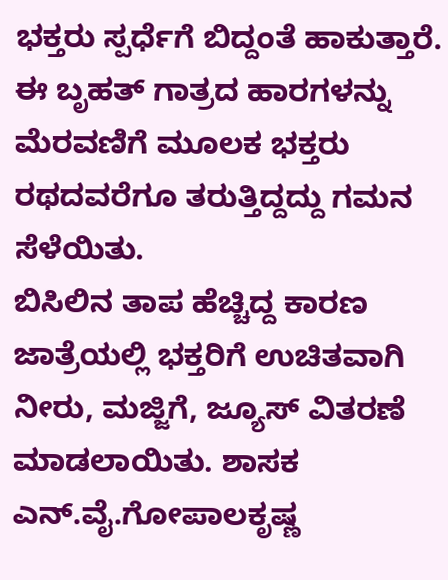ಭಕ್ತರು ಸ್ಪರ್ಧೆಗೆ ಬಿದ್ದಂತೆ ಹಾಕುತ್ತಾರೆ. ಈ ಬೃಹತ್ ಗಾತ್ರದ ಹಾರಗಳನ್ನು ಮೆರವಣಿಗೆ ಮೂಲಕ ಭಕ್ತರು ರಥದವರೆಗೂ ತರುತ್ತಿದ್ದದ್ದು ಗಮನ ಸೆಳೆಯಿತು.
ಬಿಸಿಲಿನ ತಾಪ ಹೆಚ್ಚಿದ್ದ ಕಾರಣ ಜಾತ್ರೆಯಲ್ಲಿ ಭಕ್ತರಿಗೆ ಉಚಿತವಾಗಿ ನೀರು, ಮಜ್ಜಿಗೆ, ಜ್ಯೂಸ್ ವಿತರಣೆ ಮಾಡಲಾಯಿತು. ಶಾಸಕ ಎನ್.ವೈ.ಗೋಪಾಲಕೃಷ್ಣ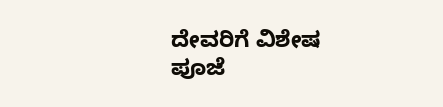ದೇವರಿಗೆ ವಿಶೇಷ ಪೂಜೆ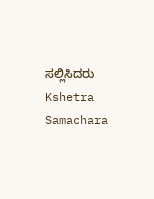ಸಲ್ಲಿಸಿದರು
Kshetra Samachara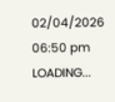02/04/2026 06:50 pm
LOADING...